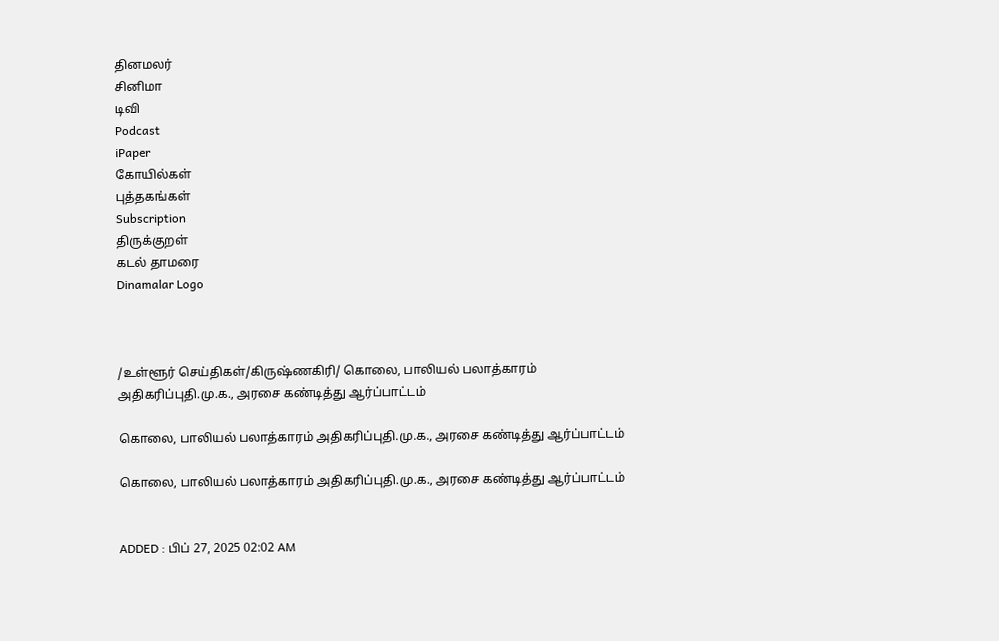தினமலர்
சினிமா
டிவி
Podcast
iPaper
கோயில்கள்
புத்தகங்கள்
Subscription
திருக்குறள்
கடல் தாமரை
Dinamalar Logo



/உள்ளூர் செய்திகள்/கிருஷ்ணகிரி/ கொலை, பாலியல் பலாத்காரம் அதிகரிப்புதி.மு.க., அரசை கண்டித்து ஆர்ப்பாட்டம்

கொலை, பாலியல் பலாத்காரம் அதிகரிப்புதி.மு.க., அரசை கண்டித்து ஆர்ப்பாட்டம்

கொலை, பாலியல் பலாத்காரம் அதிகரிப்புதி.மு.க., அரசை கண்டித்து ஆர்ப்பாட்டம்


ADDED : பிப் 27, 2025 02:02 AM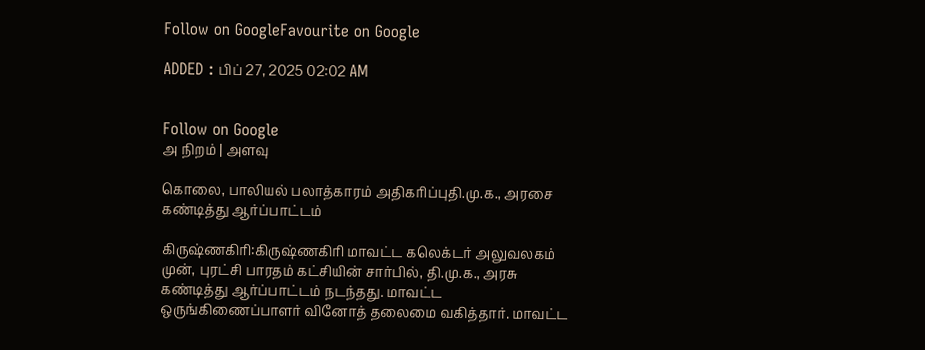Follow on GoogleFavourite on Google

ADDED : பிப் 27, 2025 02:02 AM


Follow on Google
அ நிறம் | அளவு

கொலை, பாலியல் பலாத்காரம் அதிகரிப்புதி.மு.க., அரசை கண்டித்து ஆர்ப்பாட்டம்

கிருஷ்ணகிரி:கிருஷ்ணகிரி மாவட்ட கலெக்டர் அலுவலகம் முன், புரட்சி பாரதம் கட்சியின் சார்பில், தி.மு.க., அரசு கண்டித்து ஆர்ப்பாட்டம் நடந்தது. மாவட்ட ஒருங்கிணைப்பாளர் வினோத் தலைமை வகித்தார். மாவட்ட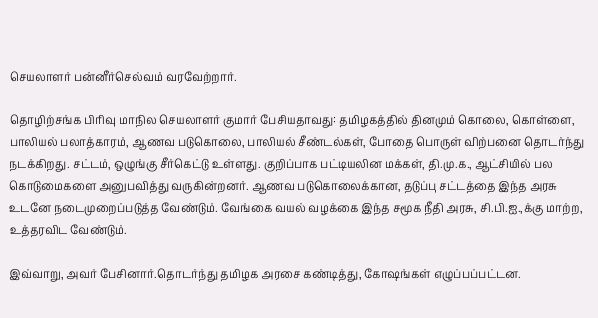செயலாளர் பன்னீர்செல்வம் வரவேற்றார்.

தொழிற்சங்க பிரிவு மாநில செயலாளர் குமார் பேசியதாவது: தமிழகத்தில் தினமும் கொலை, கொள்ளை, பாலியல் பலாத்காரம், ஆணவ படுகொலை, பாலியல் சீண்டல்கள், போதை பொருள் விற்பனை தொடர்ந்து நடக்கிறது. சட்டம், ஒழுங்கு சீர்கெட்டு உள்ளது. குறிப்பாக பட்டியலின மக்கள், தி.மு.க., ஆட்சியில் பல கொடுமைகளை அனுபவித்து வருகின்றனர். ஆணவ படுகொலைக்கான, தடுப்பு சட்டத்தை இந்த அரசு உடனே நடைமுறைப்படுத்த வேண்டும். வேங்கை வயல் வழக்கை இந்த சமூக நீதி அரசு, சி.பி.ஐ.,க்கு மாற்ற, உத்தரவிட வேண்டும்.

இவ்வாறு, அவர் பேசினார்.தொடர்ந்து தமிழக அரசை கண்டித்து, கோஷங்கள் எழுப்பப்பட்டன.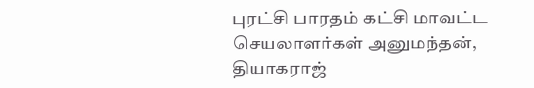புரட்சி பாரதம் கட்சி மாவட்ட செயலாளர்கள் அனுமந்தன், தியாகராஜ்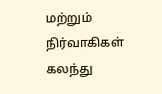மற்றும் நிர்வாகிகள் கலந்து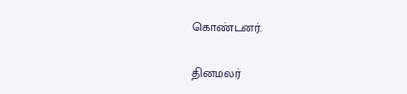கொண்டனர்.

தினமலர்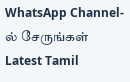WhatsApp Channel-ல் சேருங்கள்
Latest Tamil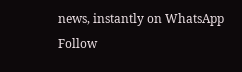news, instantly on WhatsApp
Follow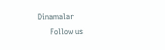Dinamalar
      Follow us